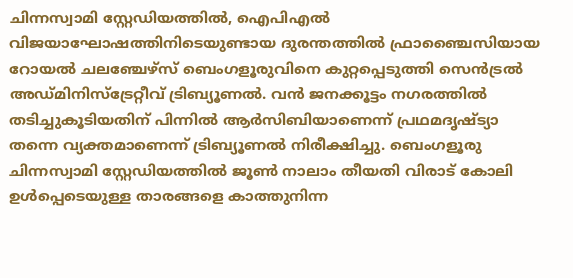ചിന്നസ്വാമി സ്റ്റേഡിയത്തിൽ, ഐപിഎൽ വിജയാഘോഷത്തിനിടെയുണ്ടായ ദുരന്തത്തിൽ ഫ്രാഞ്ചൈസിയായ റോയൽ ചലഞ്ചേഴ്‌സ് ബെംഗളൂരുവിനെ കുറ്റപ്പെടുത്തി സെൻട്രൽ അഡ്മിനിസ്ട്രേറ്റീവ് ട്രിബ്യൂണൽ. വൻ ജനക്കൂട്ടം നഗരത്തിൽ തടിച്ചുകൂടിയതിന് പിന്നിൽ ആർസിബിയാണെന്ന് പ്രഥമദൃഷ്‌ട്യാ തന്നെ വ്യക്തമാണെന്ന് ട്രിബ്യൂണൽ നിരീക്ഷിച്ചു. ബെംഗളൂരു ചിന്നസ്വാമി സ്റ്റേഡിയത്തിൽ ജൂൺ നാലാം തീയതി വിരാട് കോലി ഉൾപ്പെടെയുള്ള താരങ്ങളെ കാത്തുനിന്ന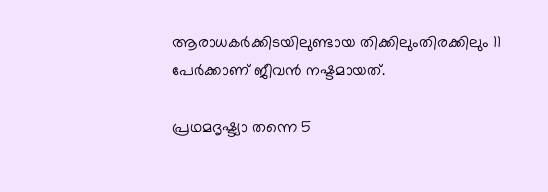ആരാധകർക്കിടയിലുണ്ടായ തിക്കിലുംതിരക്കിലും 11 പേർക്കാണ് ജീവൻ നഷ്ടമായത്.

പ്രഥമദൃഷ്ട്യാ തന്നെ 5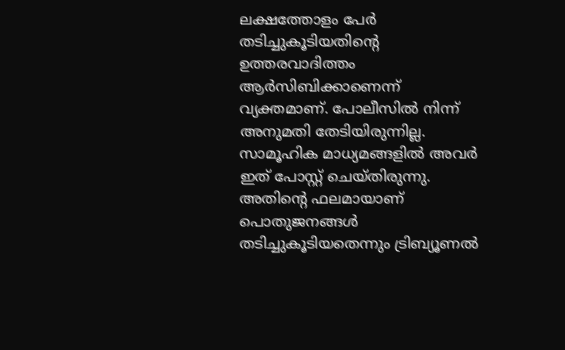ലക്ഷത്തോളം പേർ തടിച്ചുകൂടിയതിൻ്റെ ഉത്തരവാദിത്തം ആർസിബിക്കാണെന്ന് വ്യക്തമാണ്. പോലീസിൽ നിന്ന് അനുമതി തേടിയിരുന്നില്ല. സാമൂഹിക മാധ്യമങ്ങളിൽ അവർ ഇത് പോസ്റ്റ് ചെയ്തിരുന്നു. അതിൻ്റെ ഫലമായാണ് പൊതുജനങ്ങൾ തടിച്ചുകൂടിയതെന്നും ട്രിബ്യൂണൽ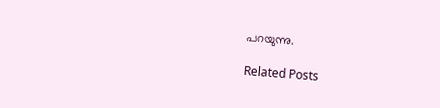പറയുന്നു.

Related Posts